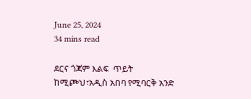June 25, 2024
34 mins read

ደርና ጎጃም እልፍ  ጥይት ከሚጮህ፣አዲስ አበባ የሚባርቅ አንድ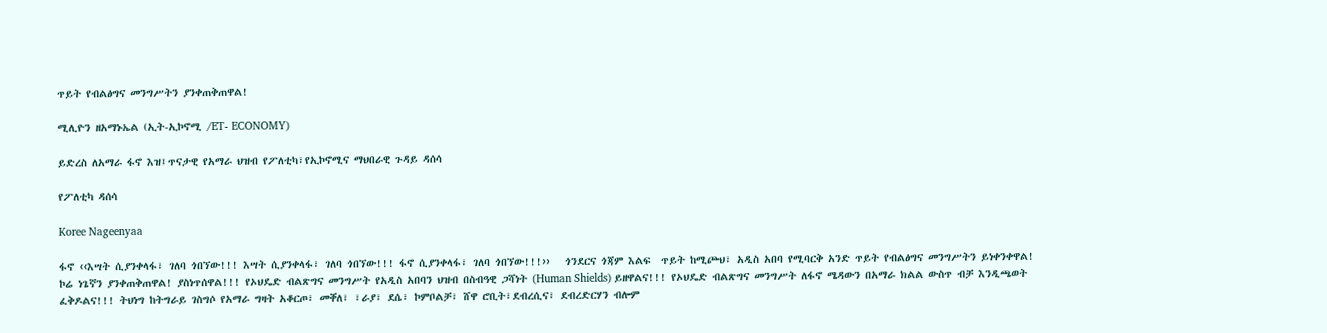ጥይት የብልፅግና መንግሥትን ያንቀጠቅጠዋል!

ሚሊዮን ዘአማኑኤል (ኢት-ኢኮኖሚ /ET- ECONOMY)

ይድረስ ለአማራ ፋኖ እዝ፤ጥናታዊ የአማራ ህዝብ የፖለቲካ፣የኢኮኖሚና ማህበራዊ ጉዳይ ዳሰሳ

የፖለቲካ ዳሰሳ

Koree Nageenyaa

ፋኖ ‹‹እሣት ሲያንቀላፋ፣ ገለባ ጎበኘው!!! እሣት ሲያንቀላፋ፣ ገለባ ጎበኘው!!! ፋኖ ሲያንቀላፋ፣ ገለባ ጎበኘው!!!››   ጎንደርና ጎጃም እልፍ  ጥይት ከሚጮህ፣ አዲስ አበባ የሚባርቅ አንድ ጥይት የብልፅግና መንግሥትን ይነቀንቀዋል! ኮሬ ነጌኛን ያንቀጠቅጠዋል! ያስነጥሰዋል!!! የኦህዴድ ብልጽግና መንግሥት የአዲስ አበባን ህዝብ በስብዓዊ ጋሻነት (Human Shields) ይዘዋልና!!! የኦህዴድ ብልጽግና መንግሥት ለፋኖ ሜዳውን በአማራ ክልል ውስጥ ብቻ እንዲጫወት ፈቅዶልና!!! ትህነግ ከትግራይ ገስግሶ የአማራ ግዛት አቆርጦ፣ መቐለ፣ ፣ራያ፣ ደሴ፣ ኮምቦልቻ፣ ሸዋ ሮቢት፣ደብረሲና፣ ደብረድርሃን ብሎም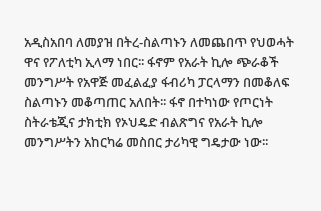አዲስአበባ ለመያዝ በትረ-ስልጣኑን ለመጨበጥ የህወሓት ዋና የፖለቲካ ኢላማ ነበር፡፡ ፋኖም የአራት ኪሎ ጭራቆች መንግሥት የአዋጅ መፈልፈያ ፋብሪካ ፓርላማን በመቆለፍ ስልጣኑን መቆጣጠር አለበት፡፡ ፋኖ በተካነው የጦርነት ስትራቴጂና ታክቲክ የኦህዴድ ብልጽግና የአራት ኪሎ መንግሥትን አከርካሬ መስበር ታሪካዊ ግዴታው ነው፡፡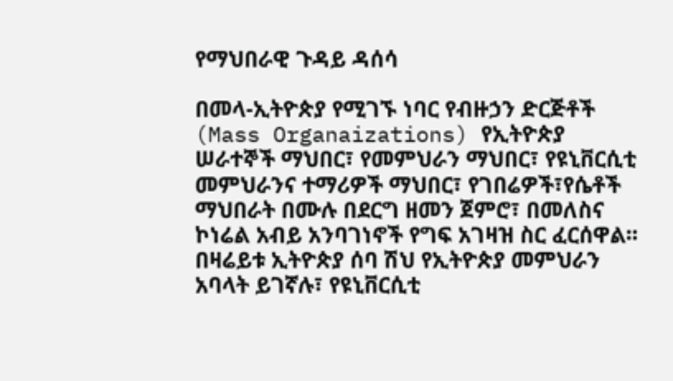የማህበራዊ ጉዳይ ዳሰሳ

በመላ-ኢትዮጵያ የሚገኙ ነባር የብዙኃን ድርጅቶች (Mass Organaizations) የኢትዮጵያ ሠራተኞች ማህበር፣ የመምህራን ማህበር፣ የዩኒቨርሲቲ መምህራንና ተማሪዎች ማህበር፣ የገበሬዎች፣የሴቶች ማህበራት በሙሉ በደርግ ዘመን ጀምሮ፣ በመለስና ኮነሬል አብይ አንባገነኖች የግፍ አገዛዝ ስር ፈርሰዋል፡፡ በዛሬይቱ ኢትዮጵያ ሰባ ሽህ የኢትዮጵያ መምህራን አባላት ይገኛሉ፣ የዩኒቨርሲቲ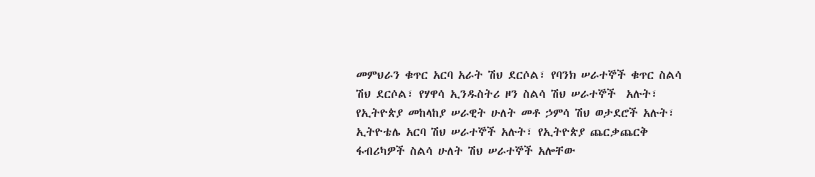መምህራን ቁጥር አርባ አራት ሽህ ደርሶል፣ የባንክ ሠራተኞች ቁጥር ስልሳ ሽህ ደርሶል፣ የሃዋሳ ኢንዱስትሪ ዞን ስልሳ ሽህ ሠራተኞች  አሉት፣ የኢትዮጵያ መከላከያ ሠራዊት ሁለት መቶ ኃምሳ ሽህ ወታደሮች አሉት፣ ኢትዮቴሌ አርባ ሽህ ሠራተኞች አሉት፣ የኢትዮጵያ ጨርቃጨርቅ ፋብሪካዎች ስልሳ ሁለት ሽህ ሠራተኞች አሎቸው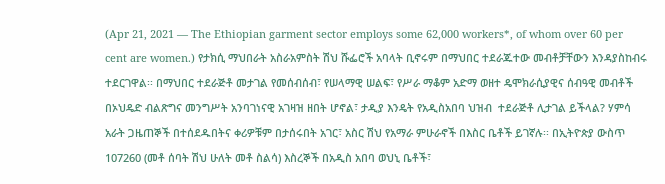(Apr 21, 2021 — The Ethiopian garment sector employs some 62,000 workers*, of whom over 60 per cent are women.) የታክሲ ማህበራት አስራአምስት ሽህ ሹፌሮች አባላት ቢኖሩም በማህበር ተደራጁተው መብቶቻቸውን እንዳያስከብሩ ተደርገዋል፡፡ በማህበር ተደራጅቶ መታገል የመሰብሰብ፣ የሠላማዊ ሠልፍ፣ የሥራ ማቆም አድማ ወዘተ ዴሞክራሲያዊና ሰብዓዊ መብቶች በኦህዴድ ብልጽግና መንግሥት አንባገነናዊ አገዛዝ ዘበት ሆኖል፣ ታዲያ እንዴት የአዲስአበባ ህዝብ  ተደራጅቶ ሊታገል ይችላል? ሃምሳ አራት ጋዜጠኞች በተሰደዱበትና ቀሪዎቹም በታሰሩበት አገር፣ አስር ሽህ የአማራ ምሁራኖች በእስር ቤቶች ይገኛሉ፡፡ በኢትዮጵያ ውስጥ 107260 (መቶ ሰባት ሽህ ሁለት መቶ ስልሳ) እስረኞች በአዲስ አበባ ወህኒ ቤቶች፣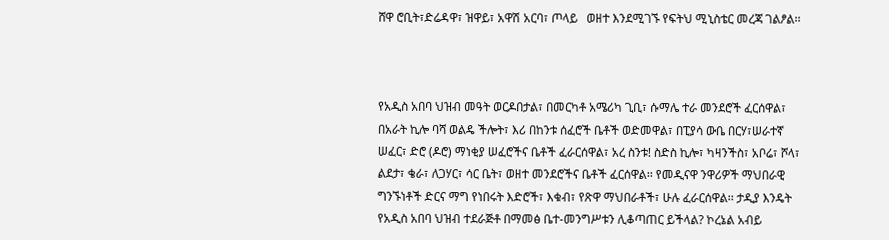ሸዋ ሮቢት፣ድሬዳዋ፣ ዝዋይ፣ አዋሽ አርባ፣ ጦላይ   ወዘተ እንደሚገኙ የፍትህ ሚኒስቴር መረጃ ገልፆል፡፡



የአዲስ አበባ ህዝብ መዓት ወርዶበታል፣ በመርካቶ አሜሪካ ጊቢ፣ ሱማሌ ተራ መንደሮች ፈርሰዋል፣ በአራት ኪሎ ባሻ ወልዴ ችሎት፣ እሪ በከንቱ ሰፈሮች ቤቶች ወድመዋል፣ በፒያሳ ውቤ በርሃ፣ሠራተኛ ሠፈር፣ ድሮ (ዶሮ) ማነቂያ ሠፈሮችና ቤቶች ፈራርሰዋል፣ አረ ስንቱ! ስድስ ኪሎ፣ ካዛንችስ፣ አቦሬ፣ ሾላ፣ ልደታ፣ ቄራ፣ ለጋሃር፣ ሳር ቤት፣ ወዘተ መንደሮችና ቤቶች ፈርሰዋል፡፡ የመዲናዋ ንዋሪዎች ማህበራዊ ግንኙነቶች ድርና ማግ የነበሩት እድሮች፣ እቁብ፣ የጽዋ ማህበራቶች፣ ሁሉ ፈራርሰዋል፡፡ ታዲያ እንዴት የአዲስ አበባ ህዝብ ተደራጅቶ በማመፅ ቤተ-መንግሥቱን ሊቆጣጠር ይችላል? ኮረኔል አብይ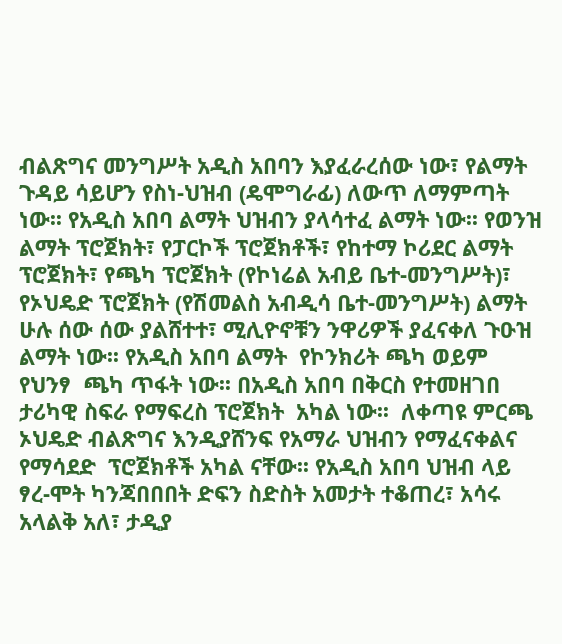ብልጽግና መንግሥት አዲስ አበባን እያፈራረሰው ነው፣ የልማት ጉዳይ ሳይሆን የስነ-ህዝብ (ዴሞግራፊ) ለውጥ ለማምጣት ነው፡፡ የአዲስ አበባ ልማት ህዝብን ያላሳተፈ ልማት ነው፡፡ የወንዝ ልማት ፕሮጀክት፣ የፓርኮች ፕሮጀክቶች፣ የከተማ ኮሪደር ልማት ፕሮጀክት፣ የጫካ ፕሮጀክት (የኮነሬል አብይ ቤተ-መንግሥት)፣ የኦህዴድ ፕሮጀክት (የሽመልስ አብዲሳ ቤተ-መንግሥት) ልማት ሁሉ ሰው ሰው ያልሸተተ፣ ሚሊዮኖቹን ንዋሪዎች ያፈናቀለ ጉዑዝ ልማት ነው፡፡ የአዲስ አበባ ልማት  የኮንክሪት ጫካ ወይም የህንፃ  ጫካ ጥፋት ነው፡፡ በአዲስ አበባ በቅርስ የተመዘገበ ታሪካዊ ስፍራ የማፍረስ ፕሮጀክት  አካል ነው፡፡  ለቀጣዩ ምርጫ ኦህዴድ ብልጽግና እንዲያሸንፍ የአማራ ህዝብን የማፈናቀልና የማሳደድ  ፕሮጀክቶች አካል ናቸው፡፡ የአዲስ አበባ ህዝብ ላይ ፃረ-ሞት ካንጃበበበት ድፍን ስድስት አመታት ተቆጠረ፣ አሳሩ አላልቅ አለ፣ ታዲያ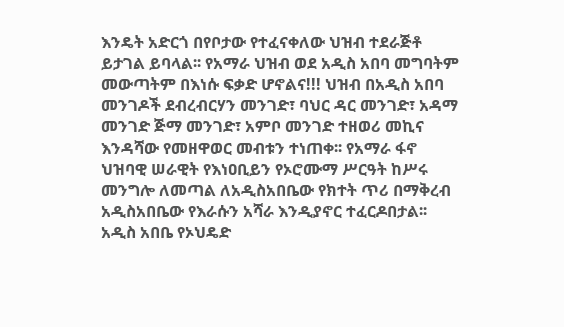እንዴት አድርጎ በየቦታው የተፈናቀለው ህዝብ ተደራጅቶ ይታገል ይባላል፡፡ የአማራ ህዝብ ወደ አዲስ አበባ መግባትም መውጣትም በእነሱ ፍቃድ ሆኖልና!!! ህዝብ በአዲስ አበባ መንገዶች ደብረብርሃን መንገድ፣ ባህር ዳር መንገድ፣ አዳማ መንገድ ጅማ መንገድ፣ አምቦ መንገድ ተዘወሪ መኪና እንዳሻው የመዘዋወር መብቱን ተነጠቀ፡፡ የአማራ ፋኖ ህዝባዊ ሠራዊት የእነዐቢይን የኦሮሙማ ሥርዓት ከሥሩ መንግሎ ለመጣል ለአዲስአበቤው የክተት ጥሪ በማቅረብ አዲስአበቤው የእራሱን አሻራ እንዲያኖር ተፈርዶበታል፡፡ አዲስ አበቤ የኦህዴድ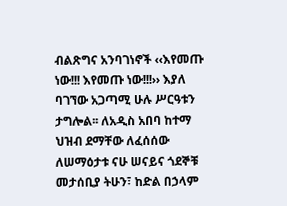ብልጽግና አንባገነኖች ‹‹እየመጡ ነው!!! እየመጡ ነው!!!›› እያለ ባገኘው አጋጣሚ ሁሉ ሥርዓቱን ታግሎል፡፡ ለአዲስ አበባ ከተማ ህዝብ ደማቸው ለፈሰሰው ለሠማዕታቱ ናሁ ሠናይና ጎደኞቹ መታሰቢያ ትሁን፣ ከድል በኃላም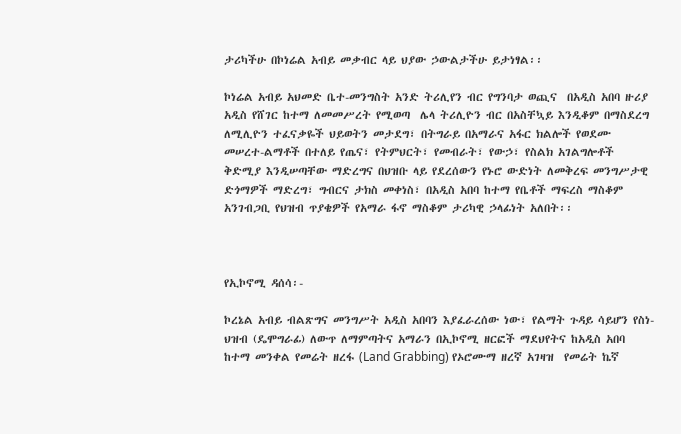ታሪካችሁ በኮነሬል አብይ መቃብር ላይ ህያው ኃውልታችሁ ይታነፃል፡፡

ኮነሬል አብይ አህመድ ቤተ-መንግስት አንድ ትሪሊየን ብር የግንባታ ወጪና  በአዲስ አበባ ዙሪያ አዲስ የሸገር ከተማ ለመመሥረት የሚወጣ  ሌላ ትሪሊዮን ብር በአስቸኳይ እንዲቆም በማስደረግ ለሚሊዮን ተፈናቃዬች ህይወትን መታደግ፣ በትግራይ በአማራና አፋር ክልሎች የወደሙ መሠረተ-ልማቶች በተለይ የጤና፣ የትምህርት፣ የመብራት፣ የውኃ፣ የስልክ አገልግሎቶች ቅድሚያ እንዲሠጣቸው ማድረግና በህዝቡ ላይ የደረሰውን የኑሮ ውድነት ለመቅረፍ መንግሥታዊ ድጎማዎች ማድረግ፣ ግብርና ታክስ መቀነስ፣ በአዲስ አበባ ከተማ የቤቶች ማፍረስ ማስቆም አንገብጋቢ የህዝብ ጥያቄዎች የአማራ ፋኖ ማስቆም ታሪካዊ ኃላፊነት አለበት፡፡



የኢኮኖሚ ዳሰሳ፡-

ኮረኔል አብይ ብልጽግና መንግሥት አዲስ አበባን እያፈራረሰው ነው፣ የልማት ጉዳይ ሳይሆን የስነ-ህዝብ (ዴሞግራፊ) ለውጥ ለማምጣትና አማራን በኢኮኖሚ ዘርፎች ማደህየትና ከአዲስ አበባ ከተማ መንቀል የመሬት ዘረፋ (Land Grabbing) የኦሮሙማ ዘረኛ አገዛዝ  የመሬት ኬኛ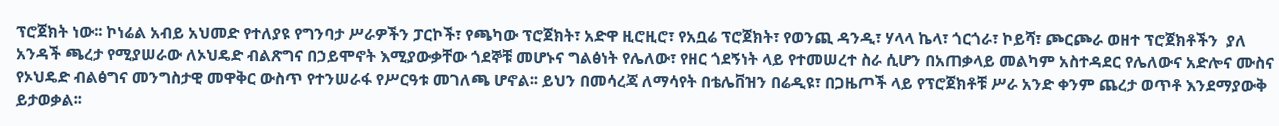ፕሮጀክት ነው፡፡ ኮነሬል አብይ አህመድ የተለያዩ የግንባታ ሥራዎችን ፓርኮች፣ የጫካው ፕሮጀክት፣ አድዋ ዚሮዚሮ፣ የአቧሬ ፕሮጀክት፣ የወንጪ ዳንዲ፣ ሃላላ ኬላ፣ ጎርጎራ፣ ኮይሻ፣ ጮርጮራ ወዘተ ፕሮጀክቶችን  ያለ አንዳች ጫረታ የሚያሠራው ለኦህዴድ ብልጽግና በኃይሞኖት እሚያውቃቸው ጎደኞቹ መሆኑና ግልፅነት የሌለው፣ የዘር ጎደኝነት ላይ የተመሠረተ ስራ ሲሆን በአጠቃላይ መልካም አስተዳደር የሌለውና አድሎና ሙስና የኦህዴድ ብልፅግና መንግስታዊ መዋቅር ውስጥ የተንሠራፋ የሥርዓቱ መገለጫ ሆኖል፡፡ ይህን በመሳረጃ ለማሳየት በቴሌቨዝን በሬዲዩ፣ በጋዜጦች ላይ የፕሮጀክቶቹ ሥራ አንድ ቀንም ጨረታ ወጥቶ እንደማያውቅ ይታወቃል፡፡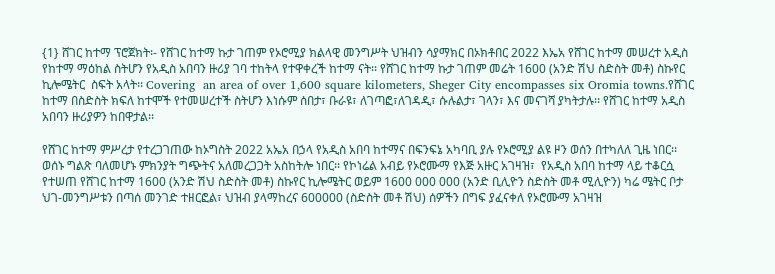{1} ሸገር ከተማ ፕሮጀክት፡- የሸገር ከተማ ኩታ ገጠም የኦሮሚያ ክልላዊ መንግሥት ህዝብን ሳያማክር በኦክቶበር 2022 እኤአ የሸገር ከተማ መሠረተ አዲስ የከተማ ማዕከል ስትሆን የአዲስ አበባን ዙሪያ ገባ ተከትላ የተዋቀረች ከተማ ናት፡፡ የሸገር ከተማ ኩታ ገጠም መሬት 1600 (አንድ ሽህ ስድስት መቶ) ስኩየር ኪሎሜትር  ስፍት አላት፡፡ Covering  an area of over 1,600 square kilometers, Sheger City encompasses six Oromia towns.የሸገር ከተማ በስድስት ክፍለ ከተሞች የተመሠረተች ስትሆን እነሱም ሰበታ፣ ቡራዩ፣ ለገጣፎ፣ለገዳዲ፣ ሱሉልታ፣ ገላን፣ እና መናገሻ ያካትታሉ፡፡ የሸገር ከተማ አዲስ አበባን ዙሪያዎን ከበዋታል፡፡

የሸገር ከተማ ምሥረታ የተረጋገጠው ከኦግስት 2022 አኤአ በኃላ የአዲስ አበባ ከተማና በፍንፍኔ አካባቢ ያሉ የኦሮሚያ ልዩ ዞን ወሰን በተካለለ ጊዜ ነበር፡፡   ወሰኑ ግልጽ ባለመሆኑ ምክንያት ግጭትና አለመረጋጋት አስከትሎ ነበር፡፡ የኮነሬል አብይ የኦሮሙማ የእጅ አዙር አገዛዝ፣  የአዲስ አበባ ከተማ ላይ ተቆርሷ የተሠጠ የሸገር ከተማ 1600 (አንድ ሽህ ስድስት መቶ) ስኩየር ኪሎሜትር ወይም 1600 000 000 (አንድ ቢሊዮን ስድስት መቶ ሚሊዮን) ካሬ ሜትር ቦታ  ህገ-መንግሥቱን በጣሰ መንገድ ተዘርፎል፣ ህዝብ ያላማከረና 600000 (ስድስት መቶ ሽህ) ሰዎችን በግፍ ያፈናቀለ የኦሮሙማ አገዛዝ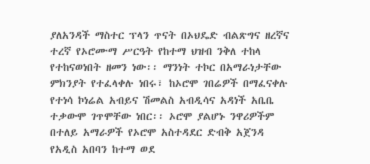ያለአንዳች ማስተር ፕላን ጥናት በኦህዴድ ብልጽግና ዘረኛና ተረኛ የኦሮሙማ ሥርዓት የከተማ ህዝብ ንቅለ ተከላ የተከናወነበት ዘመን ነው፡፡ ማንነት ተኮር በአማራነታቸው ምክንያት የተፈላቀሉ ነበሩ፣ ከኦሮሞ ገበሬዎች በማፈናቀሉ የተነሳ ኮነሬል አብይና ሽመልስ አብዲሳና አዳነች አቤቤ ተቃውሞ ገጥሞቸው ነበር፡፡ ኦሮሞ ያልሆኑ ንዋሪዎችም  በተለይ አማራዎች የኦሮሞ አስተዳደር ድብቅ አጀንዳ የአዲስ አበባን ከተማ ወደ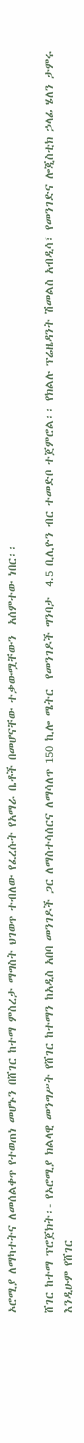ኦሮሚያ ለማካተትና ለመሰልቀጥ የተወጠነ መሆኑን በሸገር ከተማ ምስረታ ማግስት ህገወጥ ተብለው የፈረሱት የአማራ ቤቶች በመሆናቸው ተቃውሟቸውን  አሰምተው ነበር፡፡

ሸገር ከተማ ፕሮጀክት፡- የኦሮሚያ ክልላዊ መንግሥት የሸገር ከተማን ከአዲስ አበባ መንገዶች ጋር ለማስተሳሰርና ለማሳለጥ 150 ኪሎ ሜትር  የመንገዶች ግንባታ  4.5 ቢሊዮን ብር ተመድቦ ተጀምሮል፡፡ የክልሉ ፕሬዜዳንት ሽመልስ አብዲሳ፣ የመንገድና ሎጂስቲክ ኃላፊ ሄለን ታምሩ እንዲሁም የሸገር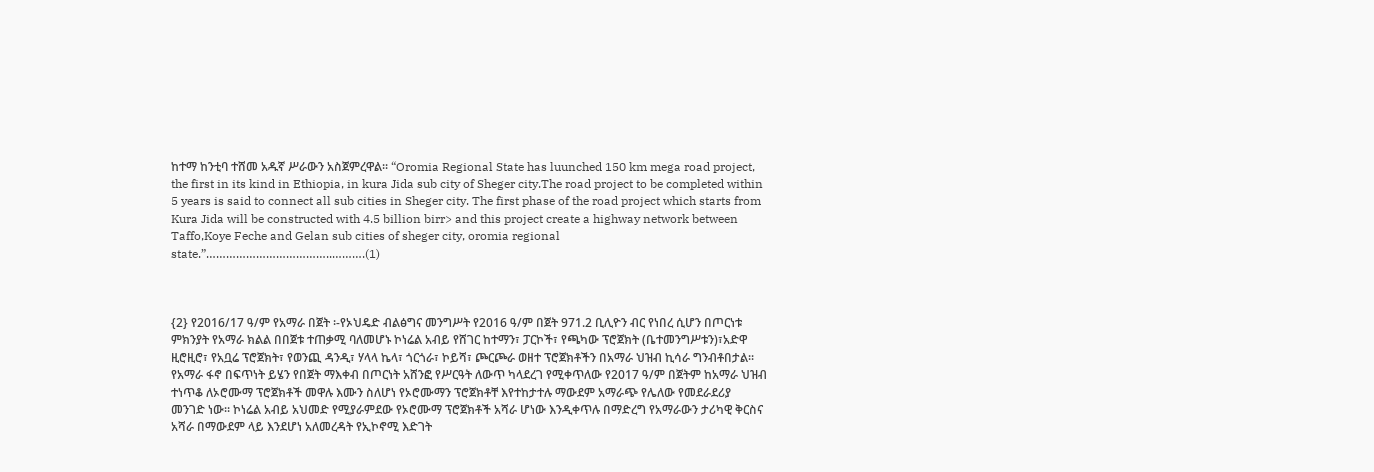ከተማ ከንቲባ ተሸመ አዱኛ ሥራውን አስጀምረዋል፡፡ “Oromia Regional State has luunched 150 km mega road project, the first in its kind in Ethiopia, in kura Jida sub city of Sheger city.The road project to be completed within 5 years is said to connect all sub cities in Sheger city. The first phase of the road project which starts from Kura Jida will be constructed with 4.5 billion birr> and this project create a highway network between Taffo,Koye Feche and Gelan sub cities of sheger city, oromia regional state.”………………………………..……….(1)



{2} የ2016/17 ዓ/ም የአማራ በጀት ፡-የኦህዴድ ብልፅግና መንግሥት የ2016 ዓ/ም በጀት 971.2 ቢሊዮን ብር የነበረ ሲሆን በጦርነቱ ምክንያት የአማራ ክልል በበጀቱ ተጠቃሚ ባለመሆኑ ኮነሬል አብይ የሸገር ከተማን፣ ፓርኮች፣ የጫካው ፕሮጀክት (ቤተመንግሥቱን)፣አድዋ ዚሮዚሮ፣ የአቧሬ ፕሮጀክት፣ የወንጪ ዳንዲ፣ ሃላላ ኬላ፣ ጎርጎራ፣ ኮይሻ፣ ጮርጮራ ወዘተ ፕሮጀክቶችን በአማራ ህዝብ ኪሳራ ግንብቶበታል፡፡ የአማራ ፋኖ በፍጥነት ይሄን የበጀት ማእቀብ በጦርነት አሸንፎ የሥርዓት ለውጥ ካላደረገ የሚቀጥለው የ2017 ዓ/ም በጀትም ከአማራ ህዝብ ተነጥቆ ለኦሮሙማ ፕሮጀክቶች መዋሉ እሙን ስለሆነ የኦሮሙማን ፕሮጀክቶቸ እየተከታተሉ ማውደም አማራጭ የሌለው የመደራደሪያ መንገድ ነው፡፡ ኮነሬል አብይ አህመድ የሚያራምደው የኦሮሙማ ፕሮጀክቶች አሻራ ሆነው እንዲቀጥሉ በማድረግ የአማራውን ታሪካዊ ቅርስና አሻራ በማውደም ላይ እንደሆነ አለመረዳት የኢኮኖሚ እድገት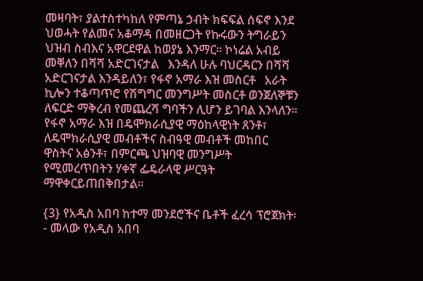መዛባት፣ ያልተስተካከለ የምጣኔ ኃብት ክፍፍል ሰፍኖ እንደ ህወሓት የልመና አቆማዳ በመዘርጋት የኩሩውን ትግራይን ህዝብ ስብእና አዋርደዋል ከወያኔ እንማር፡፡ ኮነሬል አብይ መቐለን በሻሻ አድርገናታል   እንዳለ ሁሉ ባህርዳርን በሻሻ አድርገናታል እንዳይለን፣ የፋኖ አማራ እዝ መስርቶ   አራት ኪሎን ተቆጣጥሮ የሽግግር መንግሥት መስርቶ ወንጀለኞቹን ለፍርድ ማቅረብ የመጨረሻ ግባችን ሊሆን ይገባል እንላለን፡፡ የፋኖ አማራ እዝ በዴሞክራሲያዊ ማዕከላዊነት ጸንቶ፣ ለዴሞክራሲያዊ መብቶችና ስብዓዊ መብቶች መከበር ዋስትና አፅንቶ፣ በምርጫ ህዝባዊ መንግሥት የሚመረጥበትን ሃቀኛ ፌዴራላዊ ሥርዓት  ማዋቀርይጠበቅበታል፡፡

{3} የአዲስ አበባ ከተማ መንደሮችና ቤቶች ፈረሳ ፕሮጀክት፡- መላው የአዲስ አበባ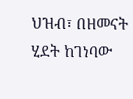ህዝብ፣ በዘመናት ሂደት ከገነባው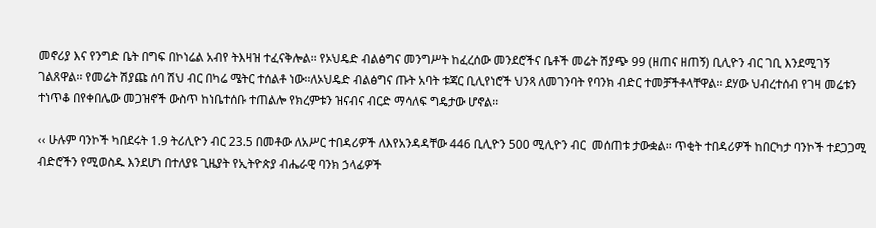መኖሪያ እና የንግድ ቤት በግፍ በኮነሬል አብየ ትእዛዝ ተፈናቅሎል፡፡ የኦህዴድ ብልፅግና መንግሥት ከፈረሰው መንደሮችና ቤቶች መሬት ሽያጭ 99 (ዘጠና ዘጠኝ) ቢሊዮን ብር ገቢ እንደሚገኝ ገልጸዋል፡፡ የመሬት ሽያጩ ሰባ ሽህ ብር በካሬ ሜትር ተሰልቶ ነው፡፡ለኦህዴድ ብልፅግና ጡት አባት ቱጃር ቢሊየነሮች ህንጻ ለመገንባት የባንክ ብድር ተመቻችቶላቸዋል፡፡ ደሃው ህብረተሰብ የገዛ መሬቱን ተነጥቆ በየቀበሌው መጋዝኖች ውስጥ ከነቤተሰቡ ተጠልሎ የክረምቱን ዝናብና ብርድ ማሳለፍ ግዴታው ሆኖል፡፡

‹‹ ሁሉም ባንኮች ካበደሩት 1.9 ትሪሊዮን ብር 23.5 በመቶው ለአሥር ተበዳሪዎች ለእየአንዳዳቸው 446 ቢሊዮን 500 ሚሊዮን ብር  መሰጠቱ ታውቋል፡፡ ጥቂት ተበዳሪዎች ከበርካታ ባንኮች ተደጋጋሚ ብድሮችን የሚወስዱ እንደሆነ በተለያዩ ጊዜያት የኢትዮጵያ ብሔራዊ ባንክ ኃላፊዎች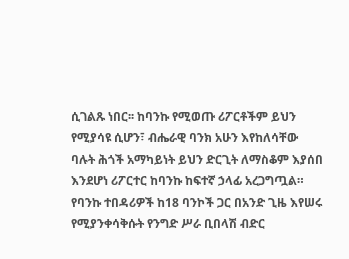ሲገልጹ ነበር፡፡ ከባንኩ የሚወጡ ሪፖርቶችም ይህን የሚያሳዩ ሲሆን፣ ብሔራዊ ባንክ አሁን እየከለሳቸው ባሉት ሕጎች አማካይነት ይህን ድርጊት ለማስቆም እያሰበ እንደሆነ ሪፖርተር ከባንኩ ከፍተኛ ኃላፊ አረጋግጧል።  የባንኩ ተበዳሪዎች ከ18 ባንኮች ጋር በአንድ ጊዜ እየሠሩ የሚያንቀሳቅሱት የንግድ ሥራ ቢበላሽ ብድር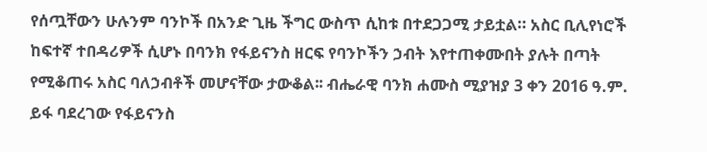የሰጧቸውን ሁሉንም ባንኮች በአንድ ጊዜ ችግር ውስጥ ሲከቱ በተደጋጋሚ ታይቷል። አስር ቢሊየነሮች ከፍተኛ ተበዳሪዎች ሲሆኑ በባንክ የፋይናንስ ዘርፍ የባንኮችን ኃብት እየተጠቀሙበት ያሉት በጣት የሚቆጠሩ አስር ባለኃብቶች መሆናቸው ታውቆል፡፡ ብሔራዊ ባንክ ሐሙስ ሚያዝያ 3 ቀን 2016 ዓ.ም. ይፋ ባደረገው የፋይናንስ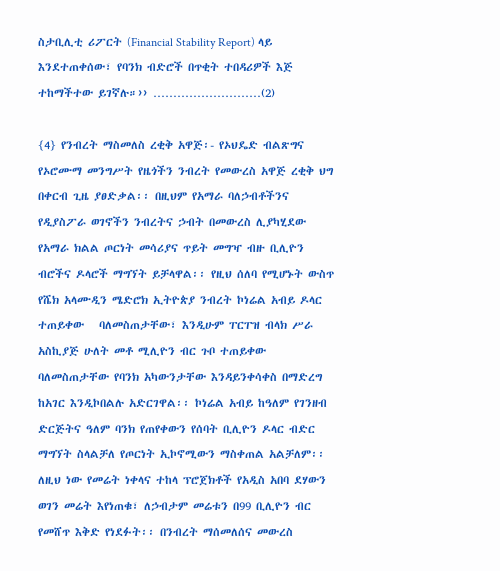ስታቢሊቲ ሪፖርት (Financial Stability Report) ላይ እንደተጠቀሰው፣ የባንክ ብድሮች በጥቂት ተበዳሪዎች እጅ ተከማችተው ይገኛሉ።›› ………………………(2)

{4} የንብረት ማስመለስ ረቂቅ አዋጅ፡- የኦህዴድ ብልጽግና የኦሮሙማ መንግሥት የዜጎችን ንብረት የመውረስ አዋጅ ረቂቅ ህግ በቀርብ ጊዜ ያፀድቃል፡፡ በዚህም የአማራ ባለኃብቶችንና የዲያስፖራ ወገኖችን ንብረትና ኃብት በመውረስ ሊያካሂደው የአማራ ክልል ጦርነት መሳሪያና ጥይት መግዣ ብዙ ቢሊዮን ብሮችና ዶላሮች ማግኘት ይቻላዋል፡፡ የዚህ ሰለባ የሚሆኑት ውስጥ የሼክ አላሙዲን ሜድሮክ ኢትዮጵያ ንብረት ኮነሬል አብይ ዶላር ተጠይቀው   ባለመስጠታቸው፣ እንዲሁም ፐርፐዝ ብላክ ሥራ አስኪያጅ ሁለት መቶ ሚሊዮን ብር ጉቦ ተጠይቀው ባለመስጠታቸው የባንክ አካውንታቸው እንዳይንቀሳቀስ በማድረግ ከአገር እንዲኮበልሉ አድርገዋል፡፡ ኮነሬል አብይ ከዓለም የገንዘብ ድርጅትና ዓለም ባንክ የጠየቀውን የሰባት ቢሊዮን ዶላር ብድር ማግኘት ስላልቻለ የጦርነት ኢኮኖሚውን ማስቀጠል አልቻለም፡፡ ለዚህ ነው የመሬት ነቀላና ተከላ ፕሮጀክቶች የአዲስ አበባ ደሃውን ወገን መሬት እየነጠቁ፣ ለኃብታም መሬቱን በ99 ቢሊዮን ብር የመሸጥ እቅድ የነደፉት፡፡ በንብረት ማሰመለሰና መውረስ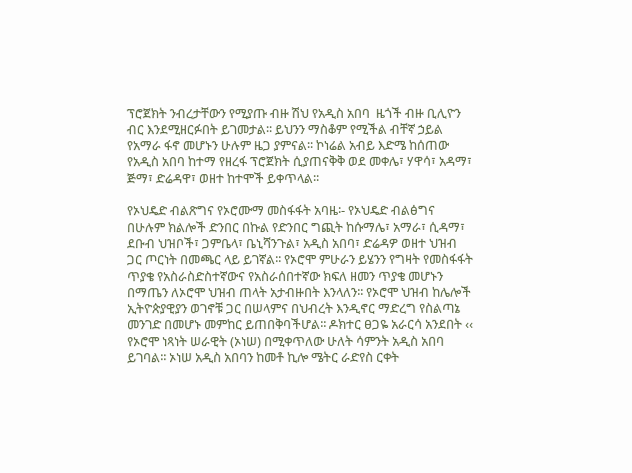ፕሮጀክት ንብረታቸውን የሚያጡ ብዙ ሽህ የአዲስ አበባ  ዜጎች ብዙ ቢሊዮን ብር እንደሚዘርፉበት ይገመታል፡፡ ይህንን ማስቆም የሚችል ብቸኛ ኃይል የአማራ ፋኖ መሆኑን ሁሉም ዜጋ ያምናል፡፡ ኮነሬል አብይ እድሜ ከሰጠው የአዲስ አበባ ከተማ የዘረፋ ፕሮጀክት ሲያጠናቅቅ ወደ መቀሌ፣ ሃዋሳ፣ አዳማ፣ ጅማ፣ ድሬዳዋ፣ ወዘተ ከተሞች ይቀጥላል፡፡

የኦህዴድ ብልጽግና የኦሮሙማ መስፋፋት አባዜ፡- የኦህዴድ ብልፅግና በሁሉም ክልሎች ድንበር በኩል የድንበር ግጪት ከሱማሌ፣ አማራ፣ ሲዳማ፣ ደቡብ ህዝቦች፣ ጋምቤላ፣ ቤኒሻንጉል፣ አዲስ አበባ፣ ድሬዳዎ ወዘተ ህዝብ ጋር ጦርነት በመጫር ላይ ይገኛል፡፡ የኦሮሞ ምሁራን ይሄንን የግዛት የመስፋፋት ጥያቄ የአስራስድስተኛውና የአስራሰበተኛው ክፍለ ዘመን ጥያቄ መሆኑን በማጤን ለኦሮሞ ህዝብ ጠላት አታብዙበት እንላለን፡፡ የኦሮሞ ህዝብ ከሌሎች ኢትዮጵያዊያን ወገኖቹ ጋር በሠላምና በህብረት እንዲኖር ማድረግ የስልጣኔ መንገድ በመሆኑ መምከር ይጠበቅባችሆል፡፡ ዶክተር ፀጋዬ አራርሳ አንደበት ‹‹ የኦሮሞ ነጻነት ሠራዊት (ኦነሠ) በሚቀጥለው ሁለት ሳምንት አዲስ አበባ ይገባል፡፡ ኦነሠ አዲስ አበባን ከመቶ ኪሎ ሜትር ራድየስ ርቀት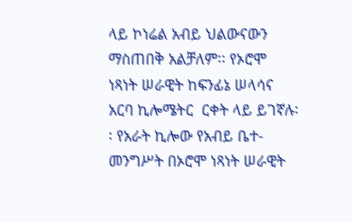ላይ ኮነሬል አብይ ህልውናውን ማስጠበቅ አልቻለም፡፡ የኦሮሞ ነጻነት ሠራዊት ከፍንፊኔ ሠላሳና አርባ ኪሎሜትር  ርቀት ላይ ይገኛሉ፡፡ የአራት ኪሎው የአብይ ቤተ-መንግሥት በኦሮሞ ነጻነት ሠራዊት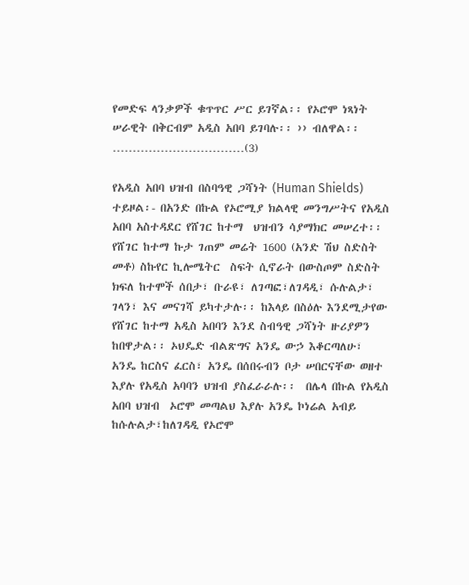የመድፍ ላንቃዎች ቁጥጥር ሥር ይገኛል፡፡ የኦሮሞ ነጻነት ሠራዊት በቅርብም አዲስ አበባ ይገባሉ፡፡ ›› ብለዋል፡፡……………………………(3)

የአዲስ አበባ ህዝብ በስባዓዊ ጋሻነት (Human Shields) ተይዞል፡- በአንድ በኩል የኦሮሚያ ክልላዊ መንግሥትና የአዲስ አበባ አስተዳደር የሸገር ከተማ  ህዝብን ሳያማክር መሠረተ፡፡ የሸገር ከተማ ኩታ ገጠም መሬት 1600 (አንድ ሽህ ስድስት መቶ) ስኩየር ኪሎሜትር  ስፍት ሲኖራት በውስጦም ስድስት ክፍለ ከተሞች ሰበታ፣ ቡራዩ፣ ለገጣፎ፣ለገዳዲ፣ ሱሉልታ፣ ገላን፣ እና መናገሻ ይካተታሉ፡፡ ከእላይ በስዕሉ እንደሚታየው የሸገር ከተማ አዲስ አበባን እንደ ስብዓዊ ጋሻነት ዙሪያዎን ከበዋታል፡፡ ኦህዴድ ብልጽግና አንዴ ውኃ እቆርጣለሁ፣ አንዴ ከርስና ፈርስ፣ አንዴ በሰበሩብን ቦታ ሠበርናቸው ወዘተ እያሉ የአዲስ አባባን ህዝብ ያስፈራራሉ፡፡  በሌላ በኩል የአዲስ አበባ ህዝብ  ኦሮሞ መጣልህ እያሉ አንዴ ኮነሬል አብይ ከሱሉልታ፣ከለገዳዲ የኦሮሞ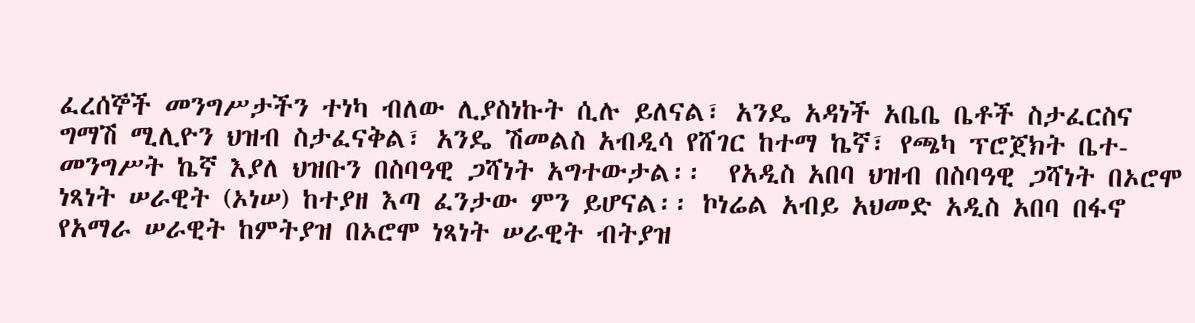ፈረሰኞች መንግሥታችን ተነካ ብለው ሊያስነኩት ሲሉ ይለናል፣ አንዴ አዳነች አቤቤ ቤቶች ስታፈርስና ግማሽ ሚሊዮን ህዝብ ስታፈናቅል፣ አንዴ ሽመልስ አብዲሳ የሸገር ከተማ ኬኛ፣ የጫካ ፕሮጀክት ቤተ-መንግሥት ኬኛ እያለ ህዝቡን በስባዓዊ ጋሻነት አግተውታል፡፡  የአዲስ አበባ ህዝብ በስባዓዊ ጋሻነት በኦሮሞ ነጻነት ሠራዊት (ኦነሠ) ከተያዘ እጣ ፈንታው ምን ይሆናል፡፡ ኮነሬል አብይ አህመድ አዲስ አበባ በፋኖ የአማራ ሠራዊት ከምትያዝ በኦሮሞ ነጻነት ሠራዊት ብትያዝ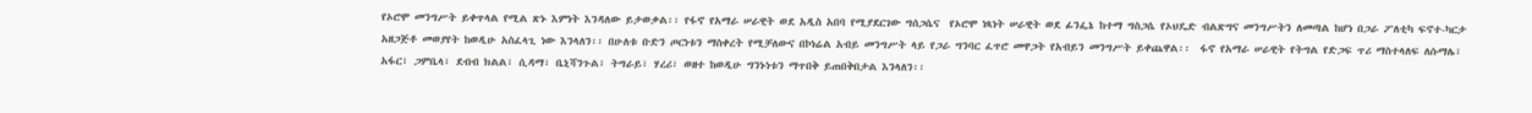የኦሮሞ መንግሥት ይቀጥላል የሚል ጽኑ እምነት እንዳለው ይታወቃል፡፡ የፋኖ የአማራ ሠራዊት ወደ አዲስ አበባ የሚያደርገው ግሰጋሴና  የኦሮሞ ነጻነት ሠራዊት ወደ ፊንፌኔ ከተማ ግስጋሴ የኦህዴድ ብልጽግና መንግሥትን ለመጣል ከሆነ በጋራ ፖለቲካ ፍኖተ-ካርታ አዘጋጅቶ መወያየት ከወዲሁ አስፈላጊ ነው እንላለን፡፡ በሁለቱ ቡድን ጦርነቱን ማስቀረት የሚቻለውና በኮነሬል አብይ መንግሥት ላይ የጋራ ግንባር ፈጥሮ መዋጋት የአብይን መንግሥት ይቀጨዋል፡፡  ፋኖ የአማራ ሠራዊት የትግል የድጋፍ ጥሪ ማስተላለፍ ለሱማሌ፣ አፋር፣ ጋምቤላ፣ ደብብ ክልል፣ ሲዳማ፣ ቤኒሻንጉል፣ ትግራይ፣ ሃረሪ፣ ወዘተ ከወዲሁ ግንኑነቱን ማጥበቅ ይጠበቅበታል እንላለን፡፡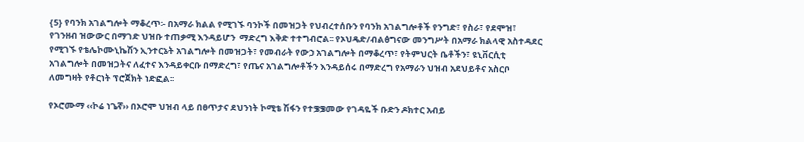{5} የባንክ አገልግሎት ማቆረጥ፡- በአማራ ክልል የሚገኙ ባንኮች በመዝጋት የህብረተሰቡን የባንክ አገልግሎቶች የንግድ፣ የስራ፣ የደሞዝ፣ የገንዘብ ዝውውር በማገድ ህዝቡ ተጠቃሚ እንዳይሆን  ማድረግ እቅድ ተተግብሮል፡፡ የኦህዴድ/ብልፅግናው መንግሥት በአማራ ክልላዊ አስተዳደር የሚገኙ የቴሌኮሙኒኬሽን ኢንተርኔት አገልግሎት በመዝጋት፣ የመብራት የውኃ አገልግሎት በማቆረጥ፣ የትምህርት ቤቶችን፣ ዩኒቨርሲቲ አገልግሎት በመዝጋትና ለፈተና እንዳይቀርቡ በማድረግ፣ የጤና አገልግሎቶችን እንዳይሰሩ በማድረግ የአማራን ህዝብ አደህይቶና አስርቦ ለመግዛት የቶርነት ፕሮጀክት ነድፎል፡፡

የኦሮሙማ ‹‹ኮሬ ነጌኛ›› በኦሮሞ ህዝብ ላይ በፀጥታና ደህንነት ኮሚቴ ሽፋን የተቌቌመው የገዳዬች ቡድን ዶክተር አብይ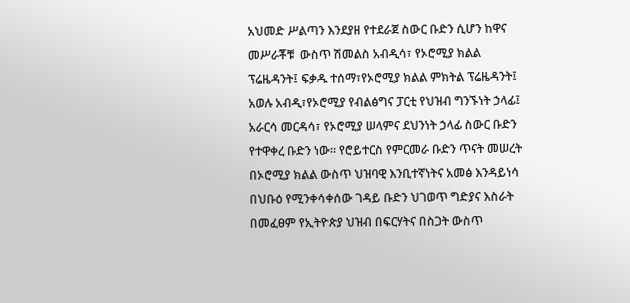አህመድ ሥልጣን እንደያዘ የተደራጀ ስውር ቡድን ሲሆን ከዋና መሥራቾቹ  ውስጥ ሽመልስ አብዲሳ፣ የኦሮሚያ ክልል ፕሬዜዳንት፤ ፍቃዱ ተሰማ፣የኦሮሚያ ክልል ምክትል ፕሬዜዳንት፤ አወሉ አብዲ፣የኦሮሚያ የብልፅግና ፓርቲ የህዝብ ግንኙነት ኃላፊ፤ አራርሳ መርዳሳ፣ የኦሮሚያ ሠላምና ደህንነት ኃላፊ ስውር ቡድን የተዋቀረ ቡድን ነው፡፡ የሮይተርስ የምርመራ ቡድን ጥናት መሠረት በኦሮሚያ ክልል ውስጥ ህዝባዊ እንቢተኛነትና አመፅ እንዳይነሳ በህቡዕ የሚንቀሳቀሰው ገዳይ ቡድን ህገወጥ ግድያና እስራት  በመፈፀም የኢትዮጵያ ህዝብ በፍርሃትና በስጋት ውስጥ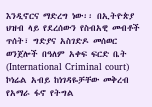እንዲኖርና ማድረግ ነው፡፡ በኢትዮጵያ ህዝብ ላይ የደረሰውን የስብአዊ መብቶች ጥሰት፣ ግድያና አስገድዶ መሰወር ወንጀሎች በዓለም አቀፍ ፍርድ ቤት (International Criminal court) ኮነሬል አብይ ከነገዳዬቻቸው መቅረብ የአማራ ፋኖ የትግል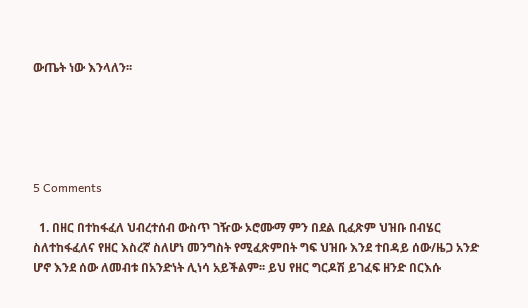ውጤት ነው እንላለን፡፡





5 Comments

  1. በዘር በተከፋፈለ ህብረተሰብ ውስጥ ገዥው ኦሮሙማ ምን በደል ቢፈጽም ህዝቡ በብሄር ስለተከፋፈለና የዘር እስረኛ ስለሆነ መንግስት የሚፈጽምበት ግፍ ህዝቡ እንደ ተበዳይ ሰው/ዜጋ አንድ ሆኖ እንደ ሰው ለመብቱ በአንድነት ሊነሳ አይችልም፡፡ ይህ የዘር ግርዶሽ ይገፈፍ ዘንድ በርእሱ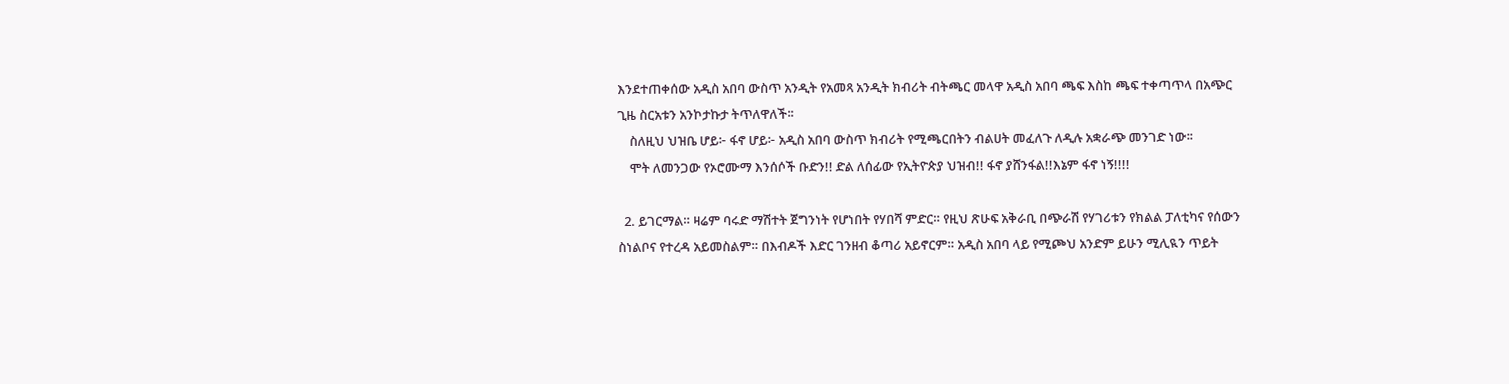እንደተጠቀሰው አዲስ አበባ ውስጥ አንዲት የአመጻ አንዲት ክብሪት ብትጫር መላዋ አዲስ አበባ ጫፍ እስከ ጫፍ ተቀጣጥላ በአጭር ጊዜ ስርአቱን አንኮታኩታ ትጥለዋለች፡፡
    ስለዚህ ህዝቤ ሆይ፦ ፋኖ ሆይ፦ አዲስ አበባ ውስጥ ክብሪት የሚጫርበትን ብልሀት መፈለጉ ለዲሉ አቋራጭ መንገድ ነው፡፡
    ሞት ለመንጋው የኦሮሙማ እንሰሶች ቡድን!! ድል ለሰፊው የኢትዮጵያ ህዝብ!! ፋኖ ያሸንፋል!!እኔም ፋኖ ነኝ!!!!

  2. ይገርማል። ዛሬም ባሩድ ማሽተት ጀግንነት የሆነበት የሃበሻ ምድር። የዚህ ጽሁፍ አቅራቢ በጭራሽ የሃገሪቱን የክልል ፓለቲካና የሰውን ስነልቦና የተረዳ አይመስልም። በእብዶች እድር ገንዘብ ቆጣሪ አይኖርም። አዲስ አበባ ላይ የሚጮህ አንድም ይሁን ሚሊዪን ጥይት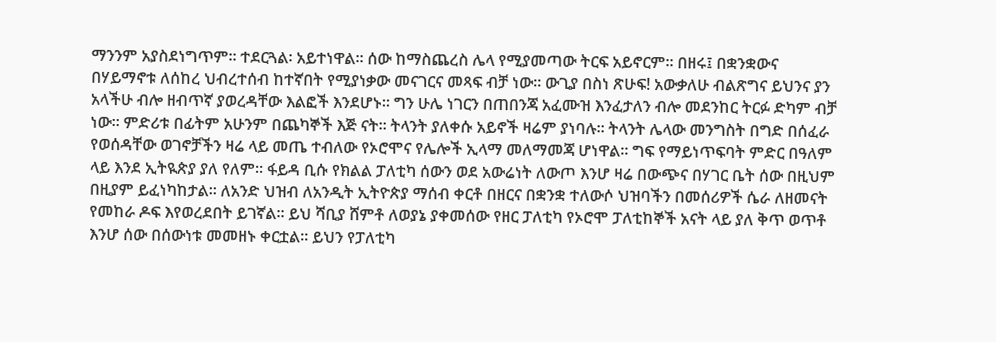ማንንም አያስደነግጥም። ተደርጓል፡ አይተነዋል። ሰው ከማስጨረስ ሌላ የሚያመጣው ትርፍ አይኖርም። በዘሩ፤ በቋንቋውና በሃይማኖቱ ለሰከረ ህብረተሰብ ከተኛበት የሚያነቃው መናገርና መጻፍ ብቻ ነው። ውጊያ በስነ ጽሁፍ! አውቃለሁ ብልጽግና ይህንና ያን አላችሁ ብሎ ዘብጥኛ ያወረዳቸው እልፎች እንደሆኑ። ግን ሁሌ ነገርን በጠበንጃ አፈሙዝ እንፈታለን ብሎ መደንከር ትርፉ ድካም ብቻ ነው። ምድሪቱ በፊትም አሁንም በጨካኞች እጅ ናት። ትላንት ያለቀሱ አይኖች ዛሬም ያነባሉ። ትላንት ሌላው መንግስት በግድ በሰፈራ የወሰዳቸው ወገኖቻችን ዛሬ ላይ መጤ ተብለው የኦሮሞና የሌሎች ኢላማ መለማመጃ ሆነዋል። ግፍ የማይነጥፍባት ምድር በዓለም ላይ እንደ ኢትዪጵያ ያለ የለም። ፋይዳ ቢሱ የክልል ፓለቲካ ሰውን ወደ አውሬነት ለውጦ እንሆ ዛሬ በውጭና በሃገር ቤት ሰው በዚህም በዚያም ይፈነካከታል። ለአንድ ህዝብ ለአንዲት ኢትዮጵያ ማሰብ ቀርቶ በዘርና በቋንቋ ተለውሶ ህዝባችን በመሰሪዎች ሴራ ለዘመናት የመከራ ዶፍ እየወረደበት ይገኛል። ይህ ሻቢያ ሸምቶ ለወያኔ ያቀመሰው የዘር ፓለቲካ የኦሮሞ ፓለቲከኞች አናት ላይ ያለ ቅጥ ወጥቶ እንሆ ሰው በሰውነቱ መመዘኑ ቀርቷል። ይህን የፓለቲካ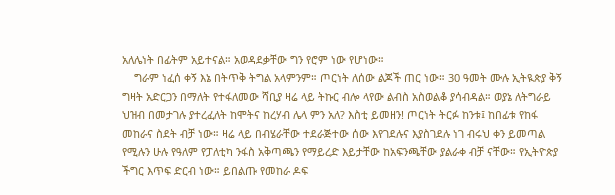አለሌነት በፊትም አይተናል። አወዳደቃቸው ግን የሮም ነው የሆነው።
    ግራም ነፈሰ ቀኝ እኔ በትጥቅ ትግል አላምንም። ጦርነት ለሰው ልጆች ጠር ነው። 30 ዓመት ሙሉ ኢትዪጵያ ቅኝ ግዛት አድርጋን በማለት የተፋለመው ሻቢያ ዛሬ ላይ ትኩር ብሎ ላየው ልብስ አስወልቆ ያሳብዳል። ወያኔ ለትግራይ ህዝብ በመታገሉ ያተረፈለት ከሞትና ከረሃብ ሌላ ምን አለ? እስቲ ይመዘን! ጦርነት ትርፉ ከንቱ፤ ከበፊቱ የከፋ መከራና ስደት ብቻ ነው። ዛሬ ላይ በብሄራቸው ተደራጅተው ሰው እየገደሉና እያስገደሉ ነገ ብሩህ ቀን ይመጣል የሚሉን ሁሉ የዓለም የፓለቲካ ንፋስ አቅጣጫን የማይረድ እይታቸው ከአፍንጫቸው ያልራቀ ብቻ ናቸው። የኢትዮጵያ ችግር እጥፍ ድርብ ነው። ይበልጡ የመከራ ዶፍ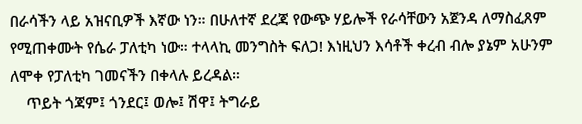በራሳችን ላይ አዝናቢዎች እኛው ነን። በሁለተኛ ደረጃ የውጭ ሃይሎች የራሳቸውን አጀንዳ ለማስፈጸም የሚጠቀሙት የሴራ ፓለቲካ ነው። ተላላኪ መንግስት ፍለጋ! እነዚህን እሳቶች ቀረብ ብሎ ያኔም አሁንም ለሞቀ የፓለቲካ ገመናችን በቀላሉ ይረዳል።
    ጥይት ጎጃም፤ ጎንደር፤ ወሎ፤ ሽዋ፤ ትግራይ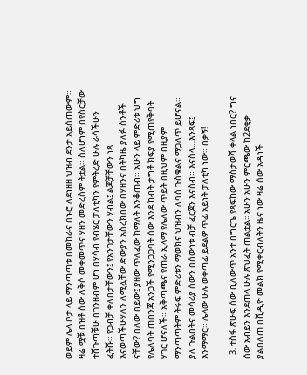ወይም ሌላ ቦታ ላይ ማንጣጣቱ በመከራና በኑሮ ለደነዘዘ ህዝብ ደንታ አይሰጠውም። ዛሬ ሟቹ በዝቶ ሰው ለቅሶ መቀመጥና ሃዘን መድረስም ትቷል። ስለሆነም በየስርቻው ተሸጉጣቹሁ በገንዘብም ሆነ በሃሳብ የብሄር ፓለቲካን የምትረድ ሁሉ ራሳችሁን ፈትሹ። የጋብቻ ቀለበታቸውን፤ የአንገታቸውን ሃብል፤ ልጆቻቸውን ነጻ እናወጣችሁሃለን ለሚሏቸው ድውያን አስረክበው በሃዘንና በትካዜ ያለፉ ስንቶች ናቸው? በለው በይው፤ ያዘው ጥለፈው ከማለት እንቆጠብ። አሁን ላይ ምድሪቱ ህግ የሌለባት ጠበንጃ አንጋች የሚንጋጋባት ሰው እንደ ከብት ታግቶ ክፍያ የሚጠየቅባት ሃገር ሆናለች። አቅጣጫና የጠራ ኢላማ የሌለው ጥይት በዚህም በዚያም ማንጣጣትም ትሩፍ ምድሪቱን ማወክና ህዝብን ለባሰ ጉስቁልና ማጋለጥ ይሆናል። ያለ ጉልበትና መሳሪያ ሰውን በሰውነቱ ብቻ ፈርጀን እናስብ። እናስላ…እንጻፍ፤ እንማማር። ሌላው ሁሉ ወቀጣፊ ይደልዎ ጥፊ አይነት ፓለቲካ ነው። በቃኝ!

  3. ተስፋ ጽሁፍ ሰው ቢለውጥ አንተ በግርጌ የጻፍከው ማስታወሻ ቀላል ነበር? ግና ሰው አብይን እንደጠላ ሁሉ ጽህፈት ጠልቷል፡፡ አሁን አሁን ምርጫው ከ2ደቂቃ ያልበለጠ በቪዲዮ መልክ የሚቀርብለትን ዜና ነው ዛሬ ሰው አዳነች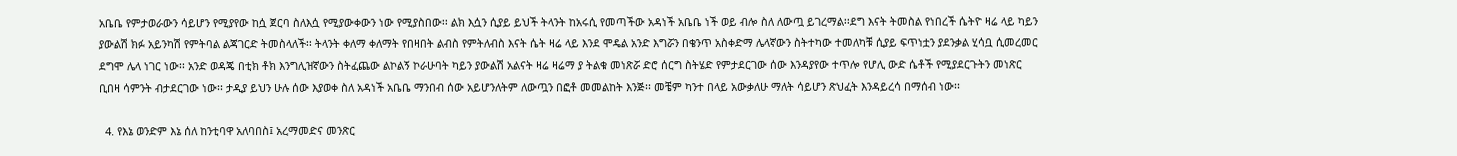አቤቤ የምታወራውን ሳይሆን የሚያየው ከሷ ጀርባ ስለእሷ የሚያውቀውን ነው የሚያስበው፡፡ ልክ እሷን ሲያይ ይህች ትላንት ከአሩሲ የመጣችው አዳነች አቤቤ ነች ወይ ብሎ ስለ ለውጧ ይገረማል፡፡ደግ እናት ትመስል የነበረች ሴትዮ ዛሬ ላይ ካይን ያውልሽ ክፉ አይንካሽ የምትባል ልጃገርድ ትመስላለች፡፡ ትላንት ቀለማ ቀለማት የበዛበት ልብስ የምትለብስ እናት ሴት ዛሬ ላይ እንደ ሞዴል አንድ እግሯን በቄንጥ አስቀድማ ሌላኛውን ስትተካው ተመለካቹ ሲያይ ፍጥነቷን ያደንቃል ሂሳቧ ሲመረመር ደግሞ ሌላ ነገር ነው፡፡ አንድ ወዳጄ በቲክ ቶክ እንግሊዝኛውን ስትፈጨው ልኮልኝ ኮራሁባት ካይን ያውልሽ አልናት ዛሬ ዛሬማ ያ ትልቁ መነጽሯ ድሮ ሰርግ ስትሄድ የምታደርገው ሰው እንዳያየው ተጥሎ የሆሊ ውድ ሴቶች የሚያደርጉትን መነጽር ቢበዛ ሳምንት ብታደርገው ነው፡፡ ታዲያ ይህን ሁሉ ሰው እያወቀ ስለ አዳነች አቤቤ ማንበብ ሰው አይሆንለትም ለውጧን በፎቶ መመልከት እንጅ፡፡ መቼም ካንተ በላይ አውቃለሁ ማለት ሳይሆን ጽህፈት እንዳይረሳ በማሰብ ነው፡፡

  4. የእኔ ወንድም እኔ ሰለ ከንቲባዋ አለባበስ፤ አረማመድና መንጽር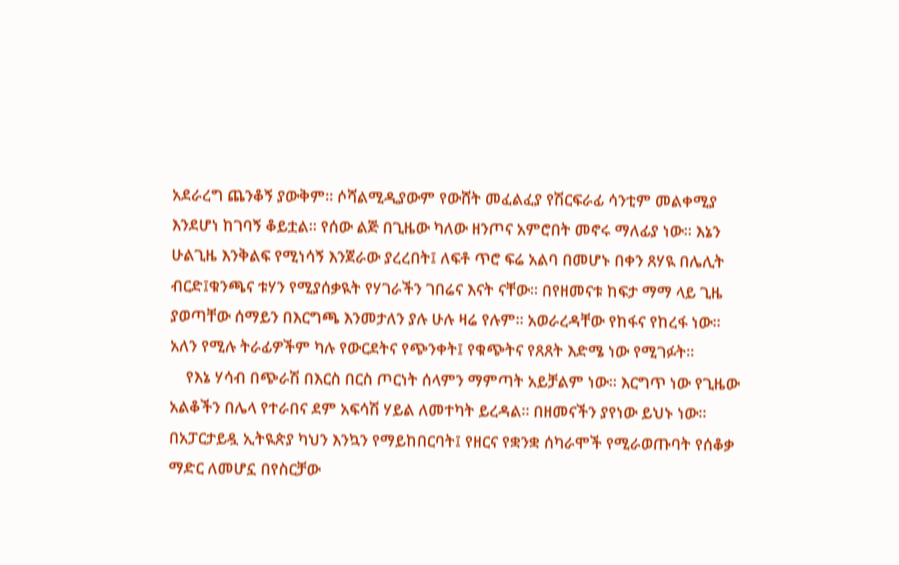አደራረግ ጨንቆኝ ያውቅም። ሶሻልሚዲያውም የውሸት መፈልፈያ የሽርፍራፊ ሳንቲም መልቀሚያ እንደሆነ ከገባኝ ቆይቷል። የሰው ልጅ በጊዜው ካለው ዘንጦና አምሮበት መኖሩ ማለፊያ ነው። እኔን ሁልጊዜ እንቅልፍ የሚነሳኝ እንጀራው ያረረበት፤ ለፍቶ ጥሮ ፍሬ አልባ በመሆኑ በቀን ጸሃዪ በሌሊት ብርድ፤ቁንጫና ቱሃን የሚያሰቃዪት የሃገራችን ገበሬና እናት ናቸው። በየዘመናቱ ከፍታ ማማ ላይ ጊዜ ያወጣቸው ሰማይን በእርግጫ እንመታለን ያሉ ሁሉ ዛሬ የሉም። አወራረዳቸው የከፋና የከረፋ ነው። አለን የሚሉ ትራፊዎችም ካሉ የውርደትና የጭንቀት፤ የቁጭትና የጸጸት እድሜ ነው የሚገፉት።
    የእኔ ሃሳብ በጭራሽ በእርስ በርስ ጦርነት ሰላምን ማምጣት አይቻልም ነው። እርግጥ ነው የጊዜው አልቆችን በሌላ የተራበና ደም አፍሳሽ ሃይል ለመተካት ይረዳል። በዘመናችን ያየነው ይህኑ ነው። በአፓርታይዷ ኢትዪጵያ ካህን እንኳን የማይከበርባት፤ የዘርና የቋንቋ ሰካራሞች የሚራወጡባት የሰቆቃ ማድር ለመሆኗ በየስርቻው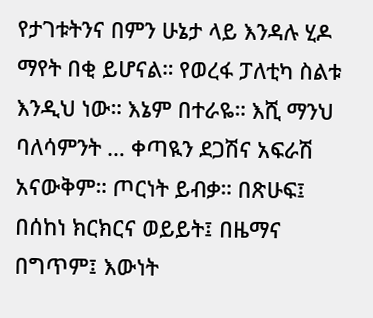የታገቱትንና በምን ሁኔታ ላይ እንዳሉ ሂዶ ማየት በቂ ይሆናል። የወረፋ ፓለቲካ ስልቱ እንዲህ ነው። እኔም በተራዬ። እሺ ማንህ ባለሳምንት … ቀጣዪን ደጋሽና አፍራሽ አናውቅም። ጦርነት ይብቃ። በጽሁፍ፤ በሰከነ ክርክርና ወይይት፤ በዜማና በግጥም፤ እውነት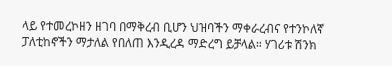ላይ የተመረኮዘን ዘገባ በማቅረብ ቢሆን ህዝባችን ማቀራረብና የተንኮለኛ ፓለቲከኖችን ማታለል የበለጠ እንዲረዳ ማድረግ ይቻላል። ሃገሪቱ ሽንክ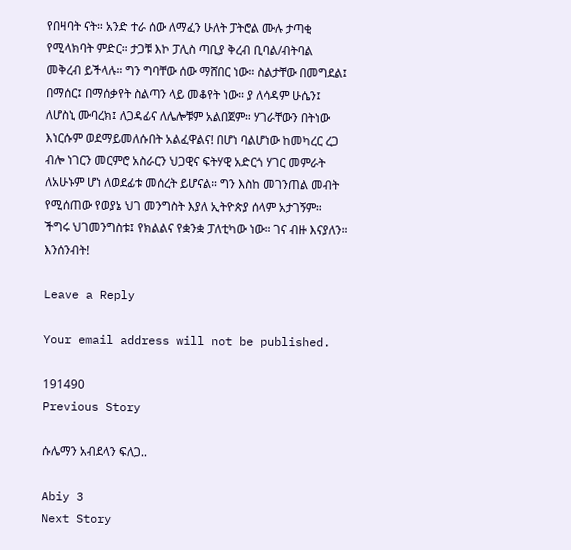የበዛባት ናት። አንድ ተራ ሰው ለማፈን ሁለት ፓትሮል ሙሉ ታጣቂ የሚላክባት ምድር። ታጋቹ እኮ ፓሊስ ጣቢያ ቅረብ ቢባል/ብትባል መቅረብ ይችላሉ። ግን ግባቸው ሰው ማሸበር ነው። ስልታቸው በመግደል፤ በማሰር፤ በማሰቃየት ስልጣን ላይ መቆየት ነው። ያ ለሳዳም ሁሴን፤ ለሆስኒ ሙባረክ፤ ለጋዳፊና ለሌሎቹም አልበጀም። ሃገራቸውን በትነው እነርሱም ወደማይመለሱበት አልፈዋልና! በሆነ ባልሆነው ከመካረር ረጋ ብሎ ነገርን መርምሮ አስራርን ህጋዊና ፍትሃዊ አድርጎ ሃገር መምራት ለአሁኑም ሆነ ለወደፊቱ መሰረት ይሆናል። ግን እስከ መገንጠል መብት የሚሰጠው የወያኔ ህገ መንግስት እያለ ኢትዮጵያ ሰላም አታገኝም። ችግሩ ህገመንግስቱ፤ የክልልና የቋንቋ ፓለቲካው ነው። ገና ብዙ እናያለን። እንሰንብት!

Leave a Reply

Your email address will not be published.

191490
Previous Story

ሱሌማን አብደላን ፍለጋ..

Abiy 3
Next Story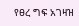የፀረ ግፍ አገዛዝ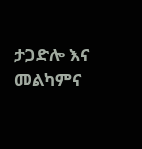ታጋድሎ እና መልካምና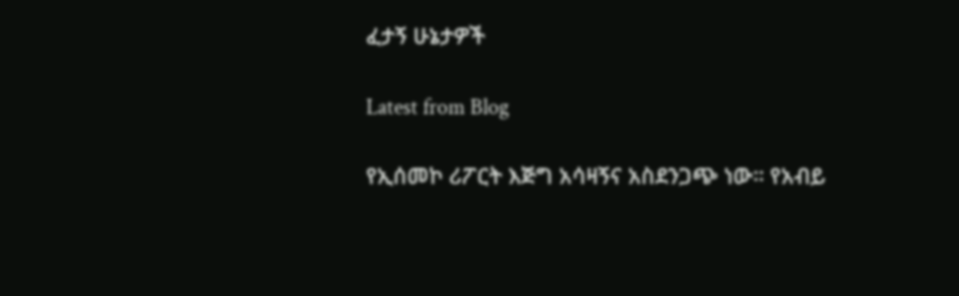ፈታኝ ሁኔታዎች

Latest from Blog

የኢሰመኮ ሪፖርት እጅግ አሳዛኝና አስደንጋጭ ነው። የአብይ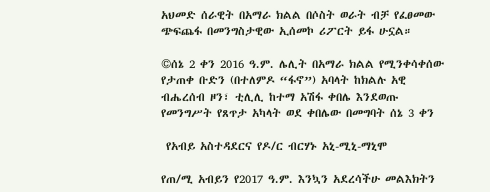አህመድ ሰራዊት በአማራ ክልል በሶስት ወራት ብቻ የፈፀመው ጭፍጨፋ በመንግስታዊው ኢሰመኮ ሪፖርት ይፋ ሁኗል።

©ሰኔ 2 ቀን 2016 ዓ.ም. ሌሊት በአማራ ክልል የሚንቀሳቀሰው የታጠቀ ቡድን (በተለምዶ “ፋኖ”) አባላት ከክልሉ አዊ ብሔረሰብ ዞን፣ ቲሊሊ ከተማ አሽፋ ቀበሌ እንደወጡ የመንግሥት የጸጥታ አካላት ወደ ቀበሌው በመግባት ሰኔ 3 ቀን

 የአብይ አስተዳደርና የዶ/ር ብርሃኑ አኒ-ሚኒ-ማኒሞ

የጠ/ሚ አብይን የ2017 ዓ.ም. እንኳን አደረሳችሁ መልእክትን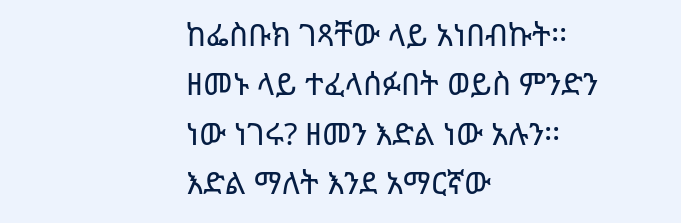ከፌስቡክ ገጻቸው ላይ አነበብኩት፡፡ዘመኑ ላይ ተፈላሰፉበት ወይስ ምንድን ነው ነገሩ? ዘመን እድል ነው አሉን፡፡ እድል ማለት እንደ አማርኛው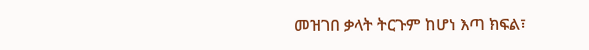መዝገበ ቃላት ትርጉም ከሆነ እጣ ክፍል፣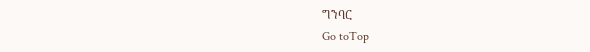ግንባር
Go toTop